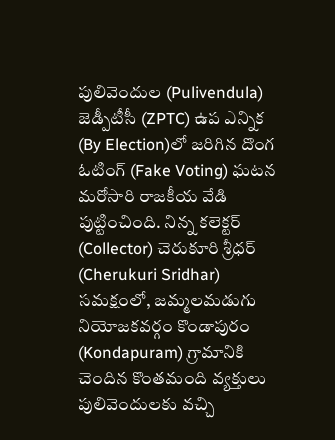పులివెందుల (Pulivendula) జెడ్పీటీసీ (ZPTC) ఉప ఎన్నిక (By Election)లో జరిగిన దొంగ ఓటింగ్ (Fake Voting) ఘటన మరోసారి రాజకీయ వేడి పుట్టించింది. నిన్న కలెక్టర్ (Collector) చెరుకూరి శ్రీధర్ (Cherukuri Sridhar) సమక్షంలో, జమ్మలమడుగు నియోజకవర్గం కొండాపురం (Kondapuram) గ్రామానికి చెందిన కొంతమంది వ్యక్తులు పులివెందులకు వచ్చి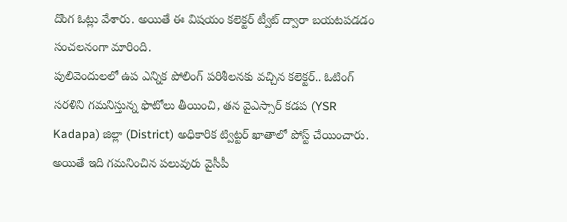దొంగ ఓట్లు వేశారు. అయితే ఈ విషయం కలెక్టర్ ట్వీట్ ద్వారా బయటపడడం సంచలనంగా మారింది.
పులివెందులలో ఉప ఎన్నిక పోలింగ్ పరిశీలనకు వచ్చిన కలెక్టర్.. ఓటింగ్ సరళిని గమనిస్తున్న ఫొటోలు తీయించి, తన వైఎస్సార్ కడప (YSR Kadapa) జిల్లా (District) అధికారిక ట్విట్టర్ ఖాతాలో పోస్ట్ చేయించారు. అయితే ఇది గమనించిన పలువురు వైసీపీ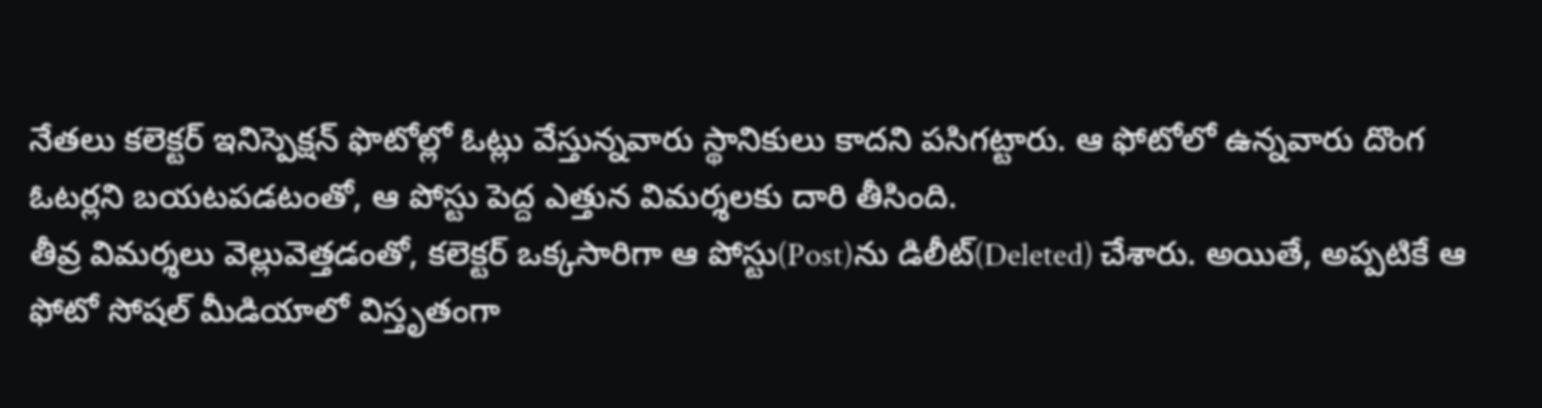నేతలు కలెక్టర్ ఇనిస్పెక్షన్ ఫొటోల్లో ఓట్లు వేస్తున్నవారు స్థానికులు కాదని పసిగట్టారు. ఆ ఫోటోలో ఉన్నవారు దొంగ ఓటర్లని బయటపడటంతో, ఆ పోస్టు పెద్ద ఎత్తున విమర్శలకు దారి తీసింది.
తీవ్ర విమర్శలు వెల్లువెత్తడంతో, కలెక్టర్ ఒక్కసారిగా ఆ పోస్టు(Post)ను డిలీట్(Deleted) చేశారు. అయితే, అప్పటికే ఆ ఫోటో సోషల్ మీడియాలో విస్తృతంగా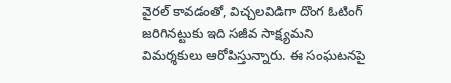వైరల్ కావడంతో, విచ్చలవిడిగా దొంగ ఓటింగ్ జరిగినట్టుకు ఇది సజీవ సాక్ష్యమని విమర్శకులు ఆరోపిస్తున్నారు. ఈ సంఘటనపై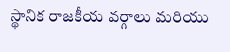స్థానిక రాజకీయ వర్గాలు మరియు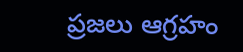ప్రజలు ఆగ్రహం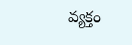వ్యక్తం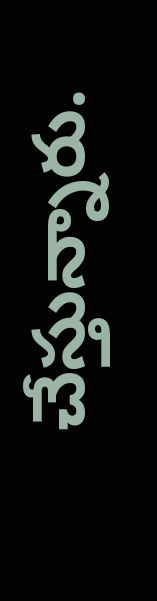చేస్తున్నారు.